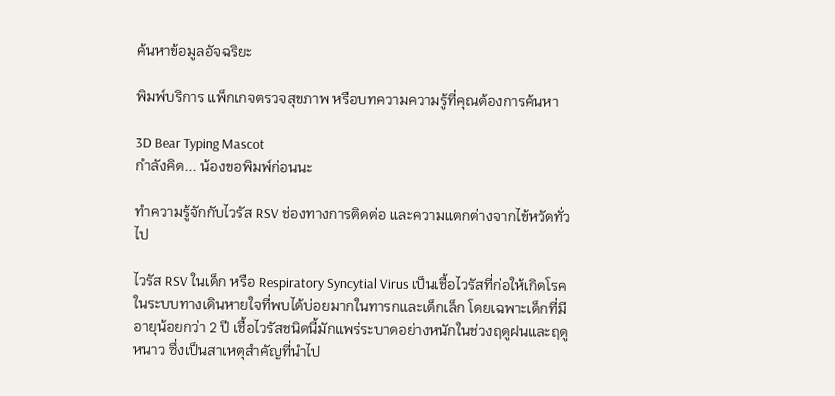ค้นหาข้อมูลอัจฉริยะ

พิมพ์บริการ แพ็กเกจตรวจสุขภาพ หรือบทความความรู้ที่คุณต้องการค้นหา

3D Bear Typing Mascot
กำลังคิด... น้องขอพิมพ์ก่อนนะ

ทำความรู้จักกับไวรัส RSV ช่องทางการติดต่อ และความแตกต่างจากไข้หวัดทั่วไป

ไวรัส RSV ในเด็ก หรือ Respiratory Syncytial Virus เป็นเชื้อไวรัสที่ก่อให้เกิดโรคในระบบทางเดินหายใจที่พบได้บ่อยมากในทารกและเด็กเล็ก โดยเฉพาะเด็กที่มีอายุน้อยกว่า 2 ปี เชื้อไวรัสชนิดนี้มักแพร่ระบาดอย่างหนักในช่วงฤดูฝนและฤดูหนาว ซึ่งเป็นสาเหตุสำคัญที่นำไป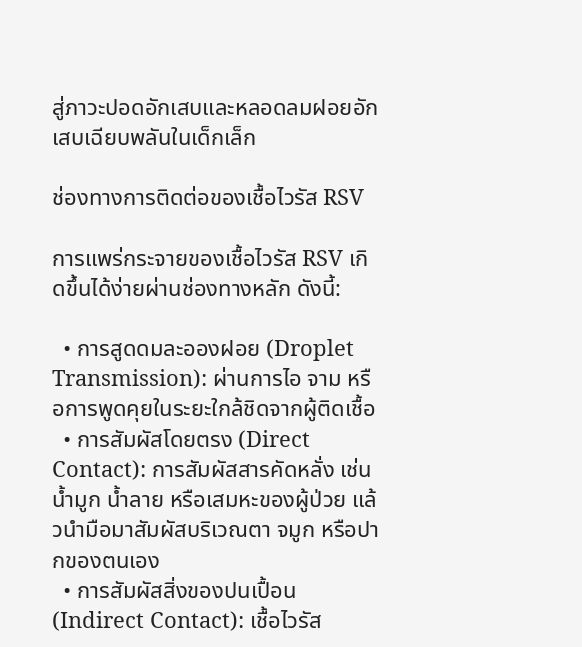สู่ภาวะปอดอักเสบและหลอดลมฝอยอักเสบเฉียบพลันในเด็กเล็ก

ช่องทางการติดต่อของเชื้อไวรัส RSV

การแพร่กระจายของเชื้อไวรัส RSV เกิดขึ้นได้ง่ายผ่านช่องทางหลัก ดังนี้:

  • การสูดดมละอองฝอย (Droplet Transmission): ผ่านการไอ จาม หรือการพูดคุยในระยะใกล้ชิดจากผู้ติดเชื้อ
  • การสัมผัสโดยตรง (Direct Contact): การสัมผัสสารคัดหลั่ง เช่น น้ำมูก น้ำลาย หรือเสมหะของผู้ป่วย แล้วนำมือมาสัมผัสบริเวณตา จมูก หรือปากของตนเอง
  • การสัมผัสสิ่งของปนเปื้อน (Indirect Contact): เชื้อไวรัส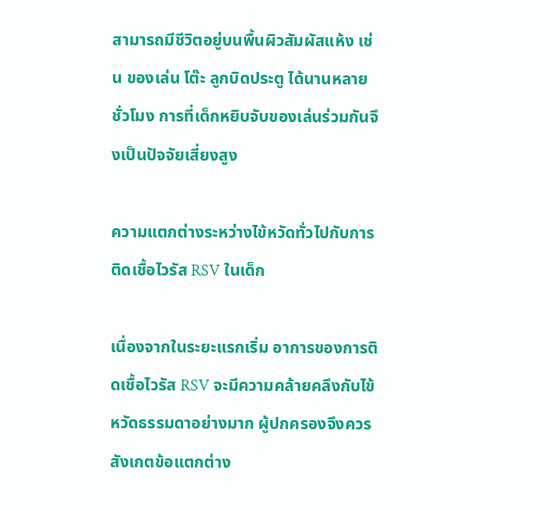สามารถมีชีวิตอยู่บนพื้นผิวสัมผัสแห้ง เช่น ของเล่น โต๊ะ ลูกบิดประตู ได้นานหลายชั่วโมง การที่เด็กหยิบจับของเล่นร่วมกันจึงเป็นปัจจัยเสี่ยงสูง

ความแตกต่างระหว่างไข้หวัดทั่วไปกับการติดเชื้อไวรัส RSV ในเด็ก

เนื่องจากในระยะแรกเริ่ม อาการของการติดเชื้อไวรัส RSV จะมีความคล้ายคลึงกับไข้หวัดธรรมดาอย่างมาก ผู้ปกครองจึงควรสังเกตข้อแตกต่าง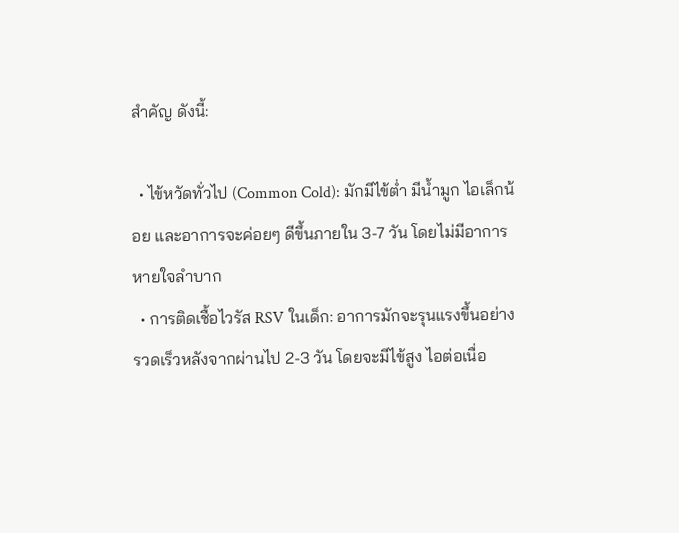สำคัญ ดังนี้:

  • ไข้หวัดทั่วไป (Common Cold): มักมีไข้ต่ำ มีน้ำมูก ไอเล็กน้อย และอาการจะค่อยๆ ดีขึ้นภายใน 3-7 วัน โดยไม่มีอาการหายใจลำบาก
  • การติดเชื้อไวรัส RSV ในเด็ก: อาการมักจะรุนแรงขึ้นอย่างรวดเร็วหลังจากผ่านไป 2-3 วัน โดยจะมีไข้สูง ไอต่อเนื่อ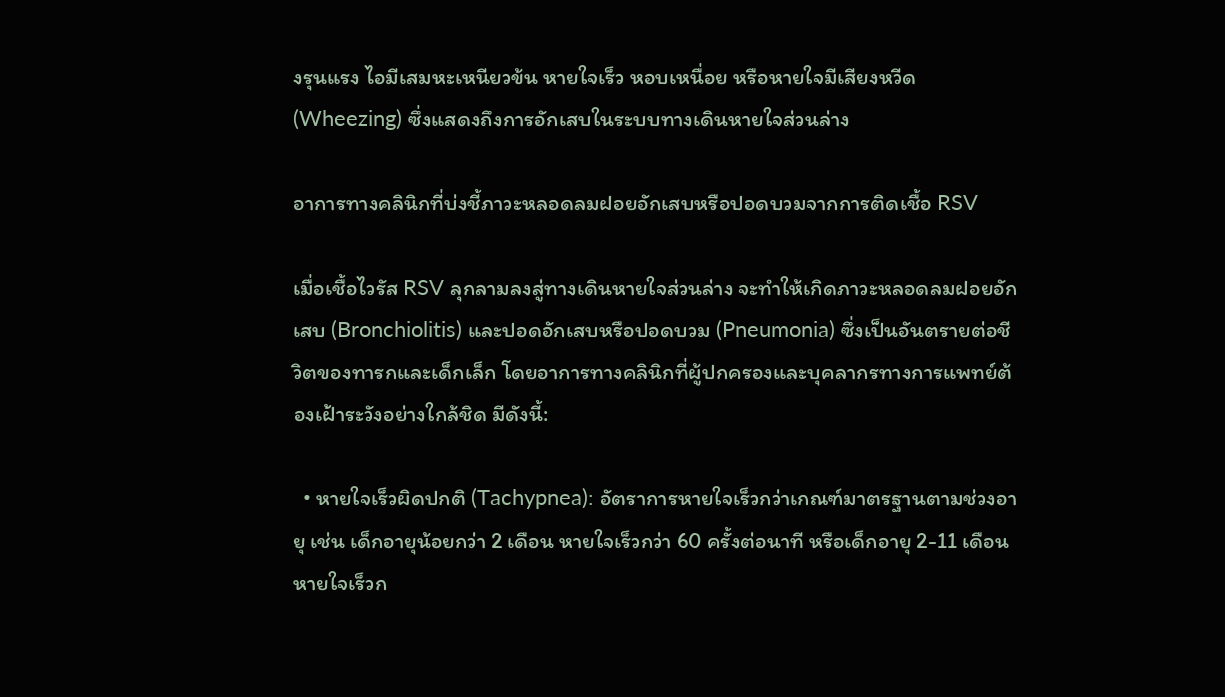งรุนแรง ไอมีเสมหะเหนียวข้น หายใจเร็ว หอบเหนื่อย หรือหายใจมีเสียงหวีด (Wheezing) ซึ่งแสดงถึงการอักเสบในระบบทางเดินหายใจส่วนล่าง

อาการทางคลินิกที่บ่งชี้ภาวะหลอดลมฝอยอักเสบหรือปอดบวมจากการติดเชื้อ RSV

เมื่อเชื้อไวรัส RSV ลุกลามลงสู่ทางเดินหายใจส่วนล่าง จะทำให้เกิดภาวะหลอดลมฝอยอักเสบ (Bronchiolitis) และปอดอักเสบหรือปอดบวม (Pneumonia) ซึ่งเป็นอันตรายต่อชีวิตของทารกและเด็กเล็ก โดยอาการทางคลินิกที่ผู้ปกครองและบุคลากรทางการแพทย์ต้องเฝ้าระวังอย่างใกล้ชิด มีดังนี้:

  • หายใจเร็วผิดปกติ (Tachypnea): อัตราการหายใจเร็วกว่าเกณฑ์มาตรฐานตามช่วงอายุ เช่น เด็กอายุน้อยกว่า 2 เดือน หายใจเร็วกว่า 60 ครั้งต่อนาที หรือเด็กอายุ 2-11 เดือน หายใจเร็วก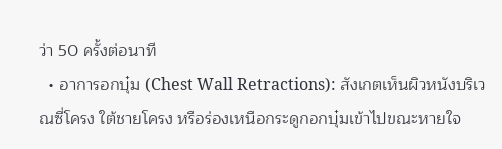ว่า 50 ครั้งต่อนาที
  • อาการอกบุ๋ม (Chest Wall Retractions): สังเกตเห็นผิวหนังบริเวณซี่โครง ใต้ชายโครง หรือร่องเหนือกระดูกอกบุ๋มเข้าไปขณะหายใจ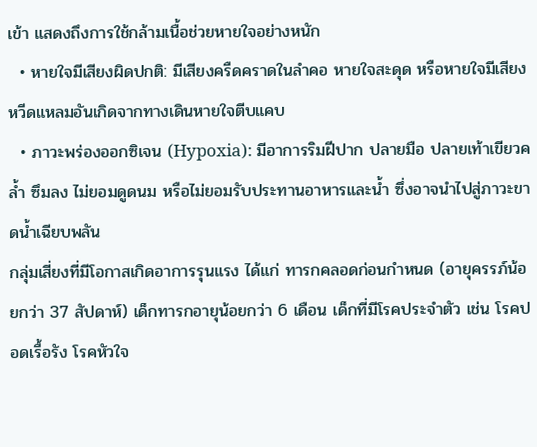เข้า แสดงถึงการใช้กล้ามเนื้อช่วยหายใจอย่างหนัก
  • หายใจมีเสียงผิดปกติ: มีเสียงครืดคราดในลำคอ หายใจสะดุด หรือหายใจมีเสียงหวีดแหลมอันเกิดจากทางเดินหายใจตีบแคบ
  • ภาวะพร่องออกซิเจน (Hypoxia): มีอาการริมฝีปาก ปลายมือ ปลายเท้าเขียวคล้ำ ซึมลง ไม่ยอมดูดนม หรือไม่ยอมรับประทานอาหารและน้ำ ซึ่งอาจนำไปสู่ภาวะขาดน้ำเฉียบพลัน
กลุ่มเสี่ยงที่มีโอกาสเกิดอาการรุนแรง ได้แก่ ทารกคลอดก่อนกำหนด (อายุครรภ์น้อยกว่า 37 สัปดาห์) เด็กทารกอายุน้อยกว่า 6 เดือน เด็กที่มีโรคประจำตัว เช่น โรคปอดเรื้อรัง โรคหัวใจ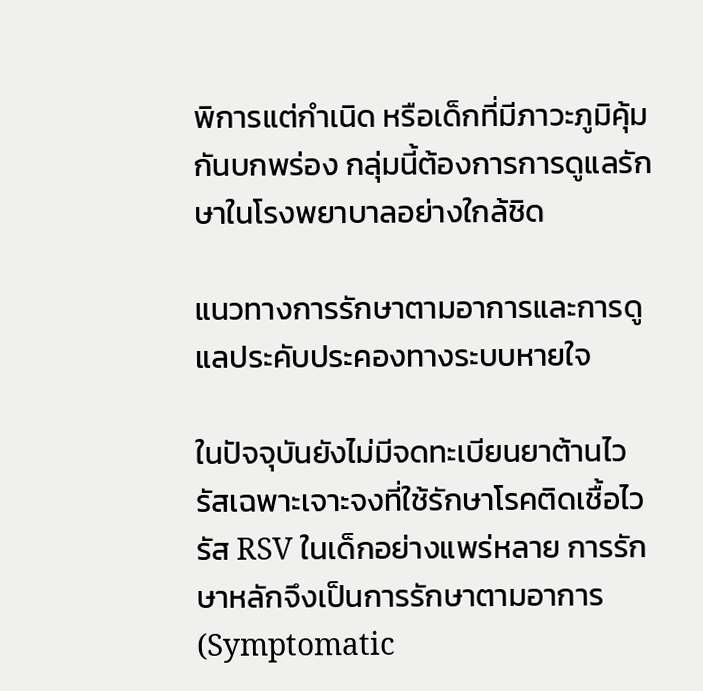พิการแต่กำเนิด หรือเด็กที่มีภาวะภูมิคุ้มกันบกพร่อง กลุ่มนี้ต้องการการดูแลรักษาในโรงพยาบาลอย่างใกล้ชิด

แนวทางการรักษาตามอาการและการดูแลประคับประคองทางระบบหายใจ

ในปัจจุบันยังไม่มีจดทะเบียนยาต้านไวรัสเฉพาะเจาะจงที่ใช้รักษาโรคติดเชื้อไวรัส RSV ในเด็กอย่างแพร่หลาย การรักษาหลักจึงเป็นการรักษาตามอาการ (Symptomatic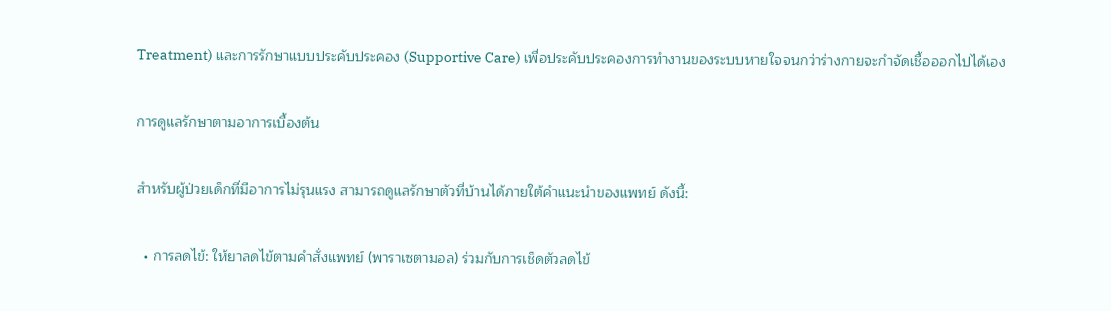Treatment) และการรักษาแบบประคับประคอง (Supportive Care) เพื่อประคับประคองการทำงานของระบบหายใจจนกว่าร่างกายจะกำจัดเชื้อออกไปได้เอง

การดูแลรักษาตามอาการเบื้องต้น

สำหรับผู้ป่วยเด็กที่มีอาการไม่รุนแรง สามารถดูแลรักษาตัวที่บ้านได้ภายใต้คำแนะนำของแพทย์ ดังนี้:

  • การลดไข้: ให้ยาลดไข้ตามคำสั่งแพทย์ (พาราเซตามอล) ร่วมกับการเช็ดตัวลดไข้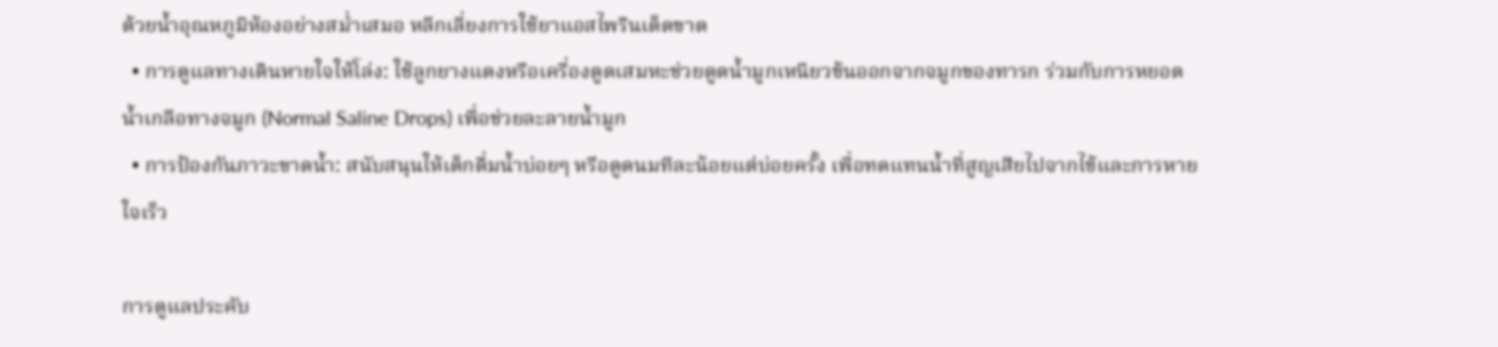ด้วยน้ำอุณหภูมิห้องอย่างสม่ำเสมอ หลีกเลี่ยงการใช้ยาแอสไพรินเด็ดขาด
  • การดูแลทางเดินหายใจให้โล่ง: ใช้ลูกยางแดงหรือเครื่องดูดเสมหะช่วยดูดน้ำมูกเหนียวข้นออกจากจมูกของทารก ร่วมกับการหยอดน้ำเกลือทางจมูก (Normal Saline Drops) เพื่อช่วยละลายน้ำมูก
  • การป้องกันภาวะขาดน้ำ: สนับสนุนให้เด็กดื่มน้ำบ่อยๆ หรือดูดนมทีละน้อยแต่บ่อยครั้ง เพื่อทดแทนน้ำที่สูญเสียไปจากไข้และการหายใจเร็ว

การดูแลประคับ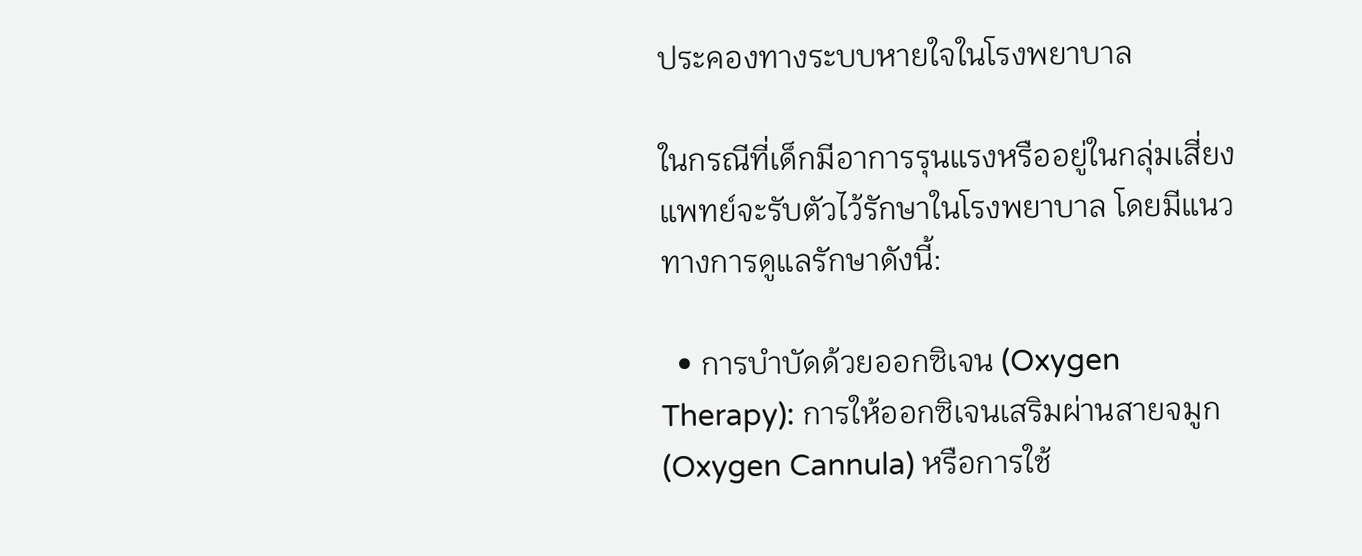ประคองทางระบบหายใจในโรงพยาบาล

ในกรณีที่เด็กมีอาการรุนแรงหรืออยู่ในกลุ่มเสี่ยง แพทย์จะรับตัวไว้รักษาในโรงพยาบาล โดยมีแนวทางการดูแลรักษาดังนี้:

  • การบำบัดด้วยออกซิเจน (Oxygen Therapy): การให้ออกซิเจนเสริมผ่านสายจมูก (Oxygen Cannula) หรือการใช้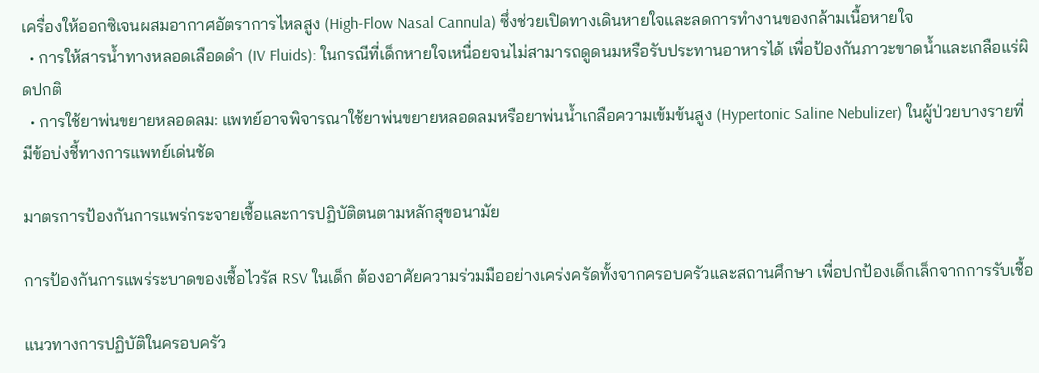เครื่องให้ออกซิเจนผสมอากาศอัตราการไหลสูง (High-Flow Nasal Cannula) ซึ่งช่วยเปิดทางเดินหายใจและลดการทำงานของกล้ามเนื้อหายใจ
  • การให้สารน้ำทางหลอดเลือดดำ (IV Fluids): ในกรณีที่เด็กหายใจเหนื่อยจนไม่สามารถดูดนมหรือรับประทานอาหารได้ เพื่อป้องกันภาวะขาดน้ำและเกลือแร่ผิดปกติ
  • การใช้ยาพ่นขยายหลอดลม: แพทย์อาจพิจารณาใช้ยาพ่นขยายหลอดลมหรือยาพ่นน้ำเกลือความเข้มข้นสูง (Hypertonic Saline Nebulizer) ในผู้ป่วยบางรายที่มีข้อบ่งชี้ทางการแพทย์เด่นชัด

มาตรการป้องกันการแพร่กระจายเชื้อและการปฏิบัติตนตามหลักสุขอนามัย

การป้องกันการแพร่ระบาดของเชื้อไวรัส RSV ในเด็ก ต้องอาศัยความร่วมมืออย่างเคร่งครัดทั้งจากครอบครัวและสถานศึกษา เพื่อปกป้องเด็กเล็กจากการรับเชื้อ

แนวทางการปฏิบัติในครอบครัว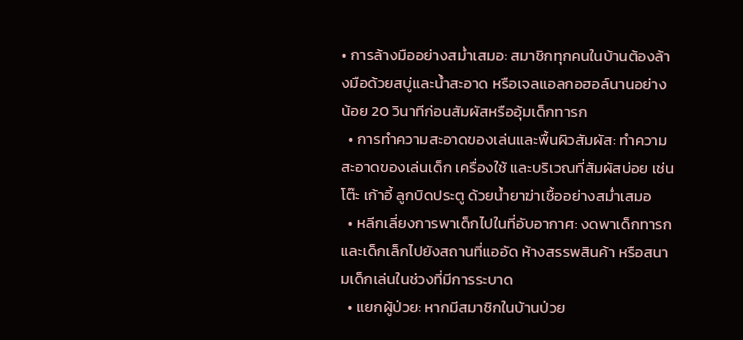• การล้างมืออย่างสม่ำเสมอ: สมาชิกทุกคนในบ้านต้องล้างมือด้วยสบู่และน้ำสะอาด หรือเจลแอลกอฮอล์นานอย่างน้อย 20 วินาทีก่อนสัมผัสหรืออุ้มเด็กทารก
  • การทำความสะอาดของเล่นและพื้นผิวสัมผัส: ทำความสะอาดของเล่นเด็ก เครื่องใช้ และบริเวณที่สัมผัสบ่อย เช่น โต๊ะ เก้าอี้ ลูกบิดประตู ด้วยน้ำยาฆ่าเชื้ออย่างสม่ำเสมอ
  • หลีกเลี่ยงการพาเด็กไปในที่อับอากาศ: งดพาเด็กทารกและเด็กเล็กไปยังสถานที่แออัด ห้างสรรพสินค้า หรือสนามเด็กเล่นในช่วงที่มีการระบาด
  • แยกผู้ป่วย: หากมีสมาชิกในบ้านป่วย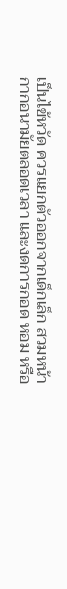เป็นไข้หวัด ควรแยกตัวออกจากเด็กเล็ก สวมหน้ากากอนามัยตลอดเวลา และงดการกอด หอม หรือ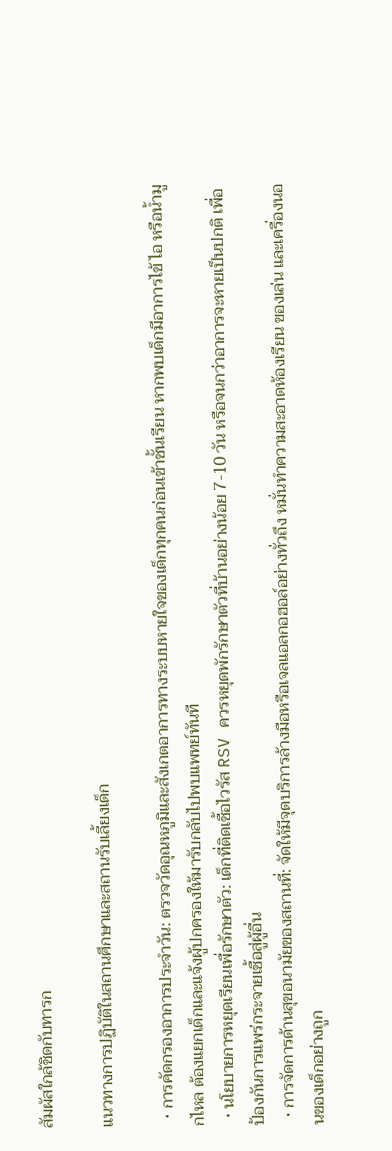สัมผัสใกล้ชิดกับทารก

แนวทางการปฏิบัติในสถานศึกษาและสถานรับเลี้ยงเด็ก

  • การคัดกรองอาการประจำวัน: ตรวจวัดอุณหภูมิและสังเกตอาการทางระบบหายใจของเด็กทุกคนก่อนเข้าชั้นเรียน หากพบเด็กมีอาการไข้ ไอ หรือน้ำมูกไหล ต้องแยกเด็กและแจ้งผู้ปกครองให้มารับกลับไปพบแพทย์ทันที
  • นโยบายการหยุดเรียนเพื่อรักษาตัว: เด็กที่ติดเชื้อไวรัส RSV ควรหยุดพักรักษาตัวที่บ้านอย่างน้อย 7-10 วัน หรือจนกว่าอาการจะหายเป็นปกติ เพื่อป้องกันการแพร่กระจายเชื้อสู่ผู้อื่น
  • การจัดการด้านสุขอนามัยของสถานที่: จัดให้มีจุดบริการล้างมือหรือเจลแอลกอฮอล์อย่างทั่วถึง หมั่นทำความสะอาดห้องเรียน ของเล่น และเครื่องนอนของเด็กอย่างถูก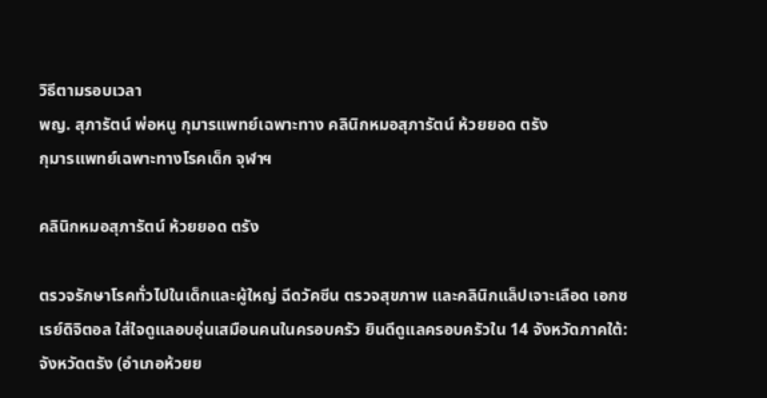วิธีตามรอบเวลา
พญ. สุภารัตน์ พ่อหนู กุมารแพทย์เฉพาะทาง คลินิกหมอสุภารัตน์ ห้วยยอด ตรัง
กุมารแพทย์เฉพาะทางโรคเด็ก จุฬาฯ

คลินิกหมอสุภารัตน์ ห้วยยอด ตรัง

ตรวจรักษาโรคทั่วไปในเด็กและผู้ใหญ่ ฉีดวัคซีน ตรวจสุขภาพ และคลินิกแล็ปเจาะเลือด เอกซเรย์ดิจิตอล ใส่ใจดูแลอบอุ่นเสมือนคนในครอบครัว ยินดีดูแลครอบครัวใน 14 จังหวัดภาคใต้: จังหวัดตรัง (อำเภอห้วยย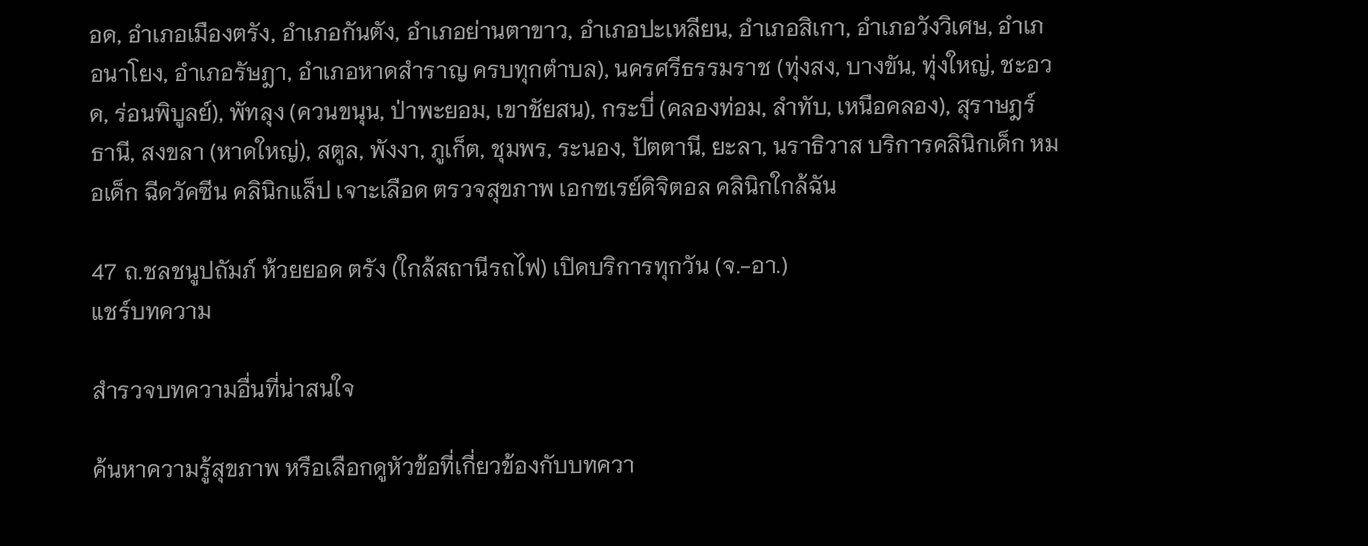อด, อำเภอเมืองตรัง, อำเภอกันตัง, อำเภอย่านตาขาว, อำเภอปะเหลียน, อำเภอสิเกา, อำเภอวังวิเศษ, อำเภอนาโยง, อำเภอรัษฎา, อำเภอหาดสำราญ ครบทุกตำบล), นครศรีธรรมราช (ทุ่งสง, บางขัน, ทุ่งใหญ่, ชะอวด, ร่อนพิบูลย์), พัทลุง (ควนขนุน, ป่าพะยอม, เขาชัยสน), กระบี่ (คลองท่อม, ลำทับ, เหนือคลอง), สุราษฎร์ธานี, สงขลา (หาดใหญ่), สตูล, พังงา, ภูเก็ต, ชุมพร, ระนอง, ปัตตานี, ยะลา, นราธิวาส บริการคลินิกเด็ก หมอเด็ก ฉีดวัคซีน คลินิกแล็ป เจาะเลือด ตรวจสุขภาพ เอกซเรย์ดิจิตอล คลินิกใกล้ฉัน

47 ถ.ชลชนูปถัมภ์ ห้วยยอด ตรัง (ใกล้สถานีรถไฟ) เปิดบริการทุกวัน (จ.-อา.)
แชร์บทความ

สำรวจบทความอื่นที่น่าสนใจ

ค้นหาความรู้สุขภาพ หรือเลือกดูหัวข้อที่เกี่ยวข้องกับบทควา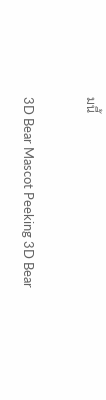มนี้

3D Bear Mascot Peeking 3D Bear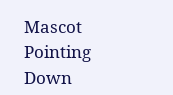Mascot Pointing Down